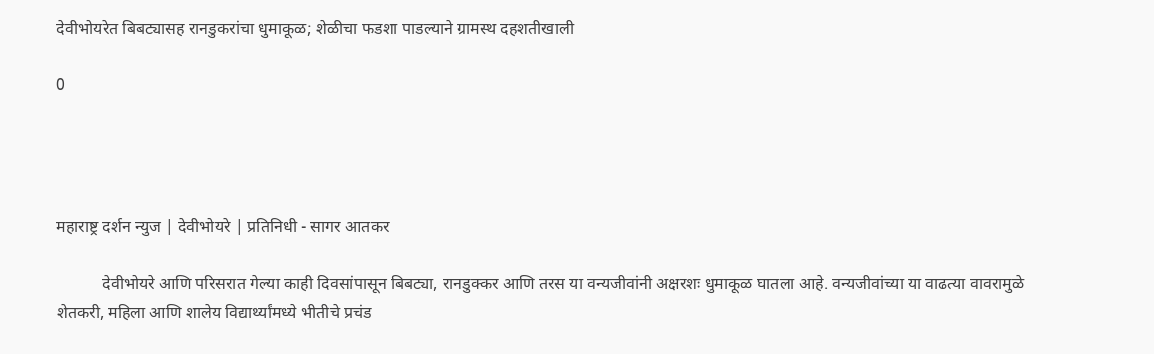देवीभोयरेत बिबट्यासह रानडुकरांचा धुमाकूळ; शेळीचा फडशा पाडल्याने ग्रामस्थ दहशतीखाली

0




महाराष्ट्र दर्शन न्युज | देवीभोयरे | प्रतिनिधी - सागर आतकर

           देवीभोयरे आणि परिसरात गेल्या काही दिवसांपासून बिबट्या, रानडुक्कर आणि तरस या वन्यजीवांनी अक्षरशः धुमाकूळ घातला आहे. वन्यजीवांच्या या वाढत्या वावरामुळे शेतकरी, महिला आणि शालेय विद्यार्थ्यांमध्ये भीतीचे प्रचंड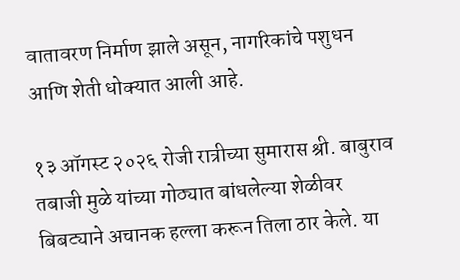वातावरण निर्माण झाले असून, नागरिकांचे पशुधन आणि शेती धोक्यात आली आहे.

१३ ऑगस्ट २०२६ रोजी रात्रीच्या सुमारास श्री. बाबुराव तबाजी मुळे यांच्या गोठ्यात बांधलेल्या शेळीवर बिबट्याने अचानक हल्ला करून तिला ठार केले. या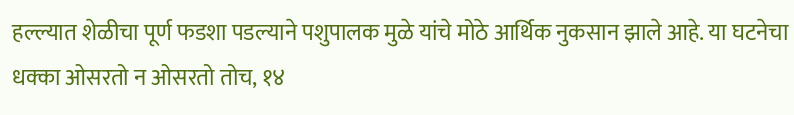हल्ल्यात शेळीचा पूर्ण फडशा पडल्याने पशुपालक मुळे यांचे मोठे आर्थिक नुकसान झाले आहे. या घटनेचा धक्का ओसरतो न ओसरतो तोच, १४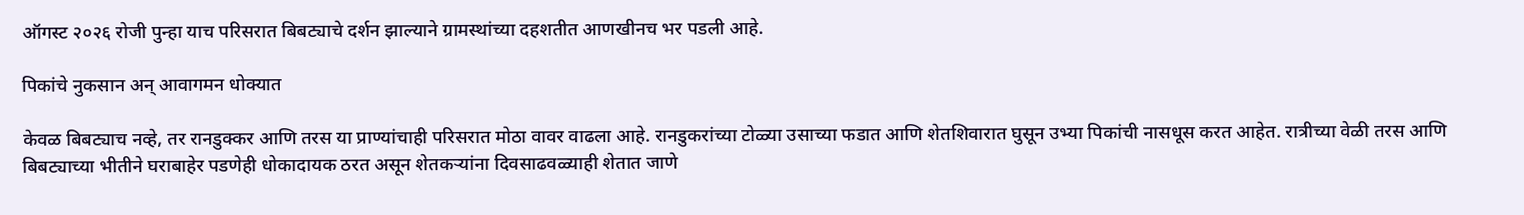ऑगस्ट २०२६ रोजी पुन्हा याच परिसरात बिबट्याचे दर्शन झाल्याने ग्रामस्थांच्या दहशतीत आणखीनच भर पडली आहे.

पिकांचे नुकसान अन् आवागमन धोक्यात

केवळ बिबट्याच नव्हे, तर रानडुक्कर आणि तरस या प्राण्यांचाही परिसरात मोठा वावर वाढला आहे. रानडुकरांच्या टोळ्या उसाच्या फडात आणि शेतशिवारात घुसून उभ्या पिकांची नासधूस करत आहेत. रात्रीच्या वेळी तरस आणि बिबट्याच्या भीतीने घराबाहेर पडणेही धोकादायक ठरत असून शेतकऱ्यांना दिवसाढवळ्याही शेतात जाणे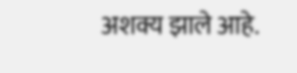अशक्य झाले आहे.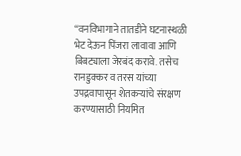“वनविभागाने तातडीने घटनास्थळी भेट देऊन पिंजरा लावावा आणि बिबट्याला जेरबंद करावे. तसेच रानडुक्कर व तरस यांच्या उपद्रवापासून शेतकऱ्यांचे संरक्षण करण्यासाठी नियमित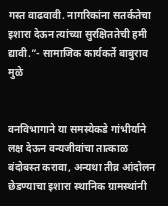गस्त वाढवावी. नागरिकांना सतर्कतेचा इशारा देऊन त्यांच्या सुरक्षिततेची हमी द्यावी.”- सामाजिक कार्यकर्ते बाबुराव मुळे


वनविभागाने या समस्येकडे गांभीर्याने लक्ष देऊन वन्यजीवांचा तात्काळ बंदोबस्त करावा, अन्यथा तीव्र आंदोलन छेडण्याचा इशारा स्थानिक ग्रामस्थांनी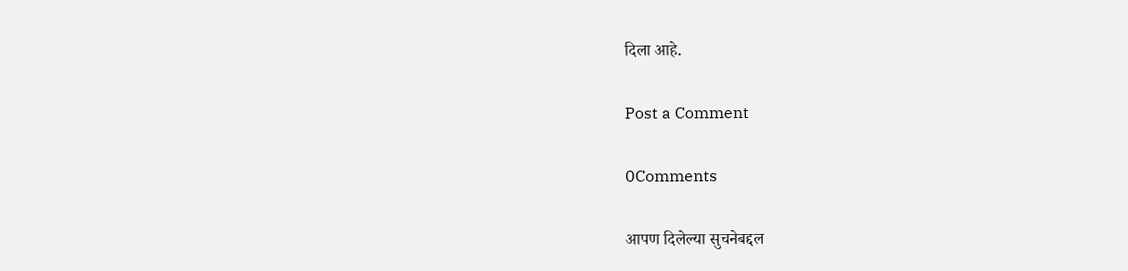दिला आहे.

Post a Comment

0Comments

आपण दिलेल्या सुचनेबद्दल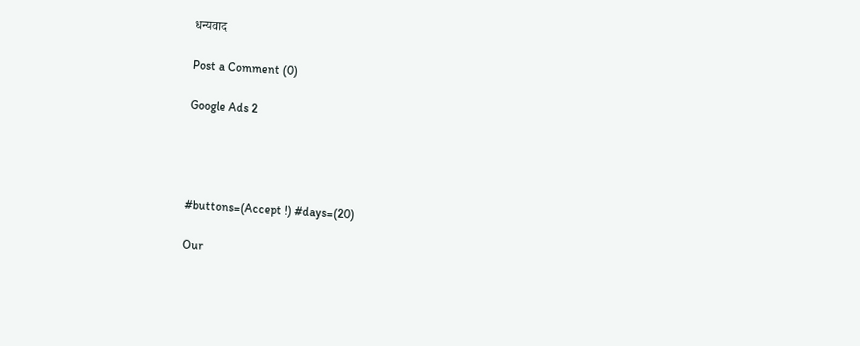धन्यवाद

Post a Comment (0)

Google Ads 2




#buttons=(Accept !) #days=(20)

Our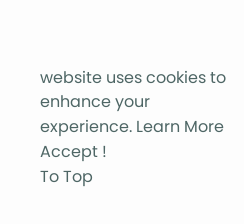website uses cookies to enhance your experience. Learn More
Accept !
To Top